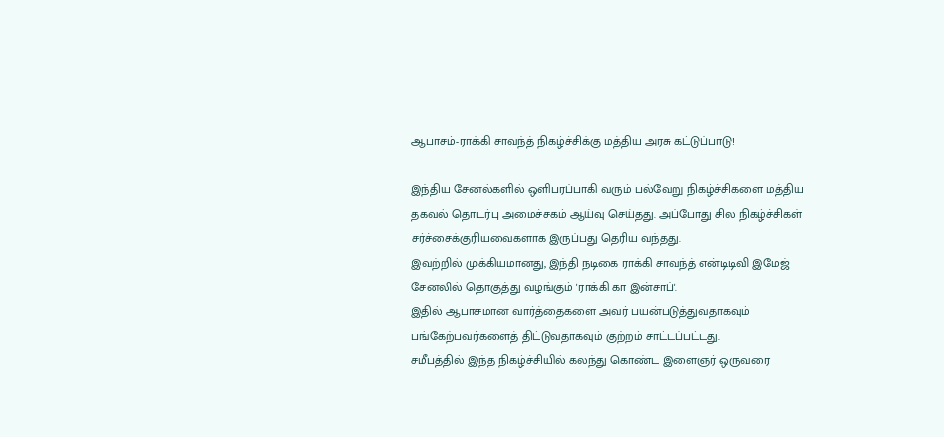ஆபாசம்-ராக்கி சாவந்த் நிகழ்ச்சிக்கு மத்திய அரசு கட்டுப்பாடு!

இந்திய சேனல்களில் ஒளிபரப்பாகி வரும் பல்வேறு நிகழ்ச்சிகளை மத்திய தகவல் தொடர்பு அமைச்சகம் ஆய்வு செய்தது. அப்போது சில நிகழ்ச்சிகள் சர்ச்சைக்குரியவைகளாக இருப்பது தெரிய வந்தது.
இவற்றில் முக்கியமானது, இந்தி நடிகை ராக்கி சாவந்த் என்டிடிவி இமேஜ் சேனலில் தொகுத்து வழங்கும் 'ராக்கி கா இன்சாப்'.
இதில் ஆபாசமான வார்த்தைகளை அவர் பயன்படுத்துவதாகவும் பங்கேற்பவர்களைத் திட்டுவதாகவும் குற்றம் சாட்டப்பட்டது.
சமீபத்தில் இந்த நிகழ்ச்சியில் கலந்து கொண்ட இளைஞர் ஒருவரை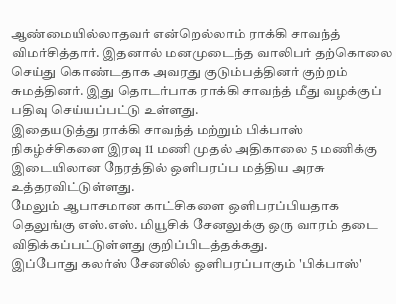ஆண்மையில்லாதவர் என்றெல்லாம் ராக்கி சாவந்த் விமர்சித்தார். இதனால் மனமுடைந்த வாலிபர் தற்கொலை செய்து கொண்டதாக அவரது குடும்பத்தினர் குற்றம் சுமத்தினர். இது தொடர்பாக ராக்கி சாவந்த் மீது வழக்குப் பதிவு செய்யப்பட்டு உள்ளது.
இதையடுத்து ராக்கி சாவந்த் மற்றும் பிக்பாஸ் நிகழ்ச்சிகளை இரவு 11 மணி முதல் அதிகாலை 5 மணிக்கு இடையிலான நேரத்தில் ஒளிபரப்ப மத்திய அரசு உத்தரவிட்டுள்ளது.
மேலும் ஆபாசமான காட்சிகளை ஒளிபரப்பியதாக தெலுங்கு எஸ்.எஸ். மியூசிக் சேனலுக்கு ஒரு வாரம் தடை விதிக்கப்பட்டுள்ளது குறிப்பிடத்தக்கது.
இப்போது கலர்ஸ் சேனலில் ஒளிபரப்பாகும் 'பிக்பாஸ்'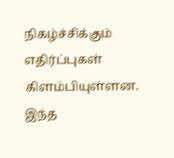நிகழ்ச்சிக்கும் எதிர்ப்புகள் கிளம்பியுள்ளன. இந்த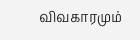விவகாரமும்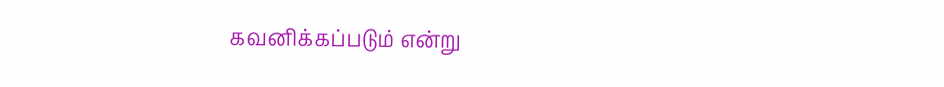கவனிக்கப்படும் என்று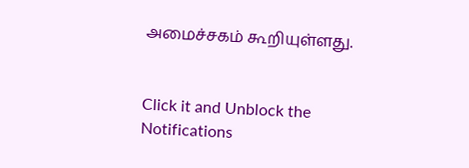அமைச்சகம் கூறியுள்ளது.


Click it and Unblock the Notifications